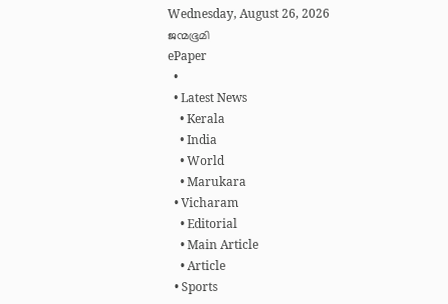Wednesday, August 26, 2026
ജന്മഭൂമി
ePaper
  •
  • Latest News
    • Kerala
    • India
    • World
    • Marukara
  • Vicharam
    • Editorial
    • Main Article
    • Article
  • Sports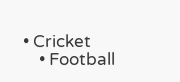• Cricket
    • Football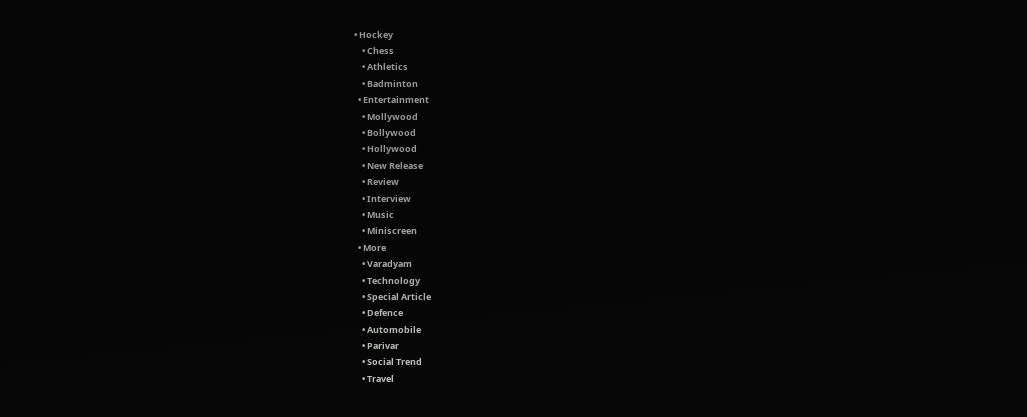• Hockey
    • Chess
    • Athletics
    • Badminton
  • Entertainment
    • Mollywood
    • Bollywood
    • Hollywood
    • New Release
    • Review
    • Interview
    • Music
    • Miniscreen
  • More
    • Varadyam
    • Technology
    • Special Article
    • Defence
    • Automobile
    • Parivar
    • Social Trend
    • Travel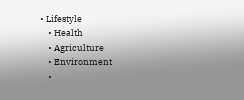• Lifestyle
    • Health
    • Agriculture
    • Environment
    •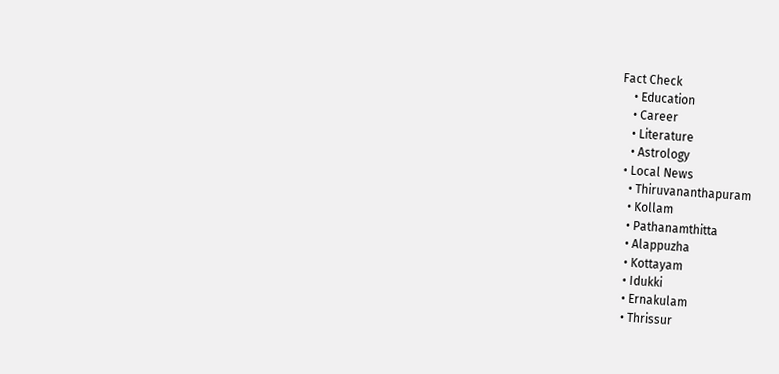Fact Check
    • Education
    • Career
    • Literature
    • Astrology
  • Local News
    • Thiruvananthapuram
    • Kollam
    • Pathanamthitta
    • Alappuzha
    • Kottayam
    • Idukki
    • Ernakulam
    • Thrissur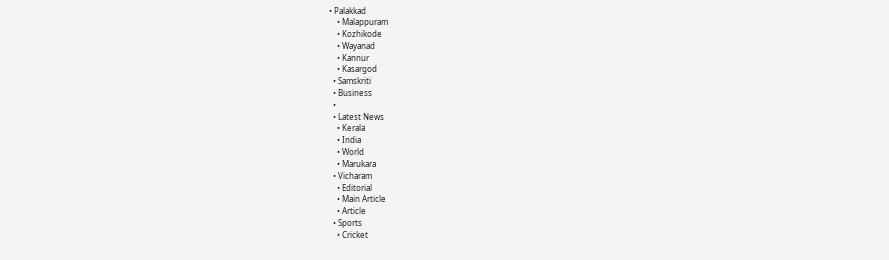• Palakkad
    • Malappuram
    • Kozhikode
    • Wayanad
    • Kannur
    • Kasargod
  • Samskriti
  • Business
  •
  • Latest News
    • Kerala
    • India
    • World
    • Marukara
  • Vicharam
    • Editorial
    • Main Article
    • Article
  • Sports
    • Cricket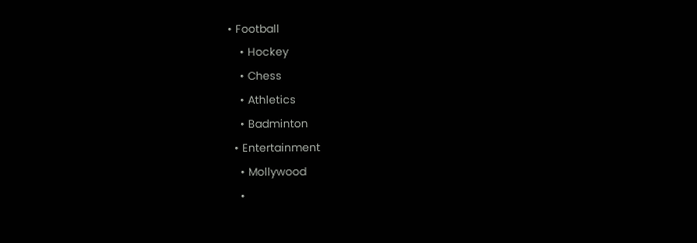• Football
    • Hockey
    • Chess
    • Athletics
    • Badminton
  • Entertainment
    • Mollywood
    •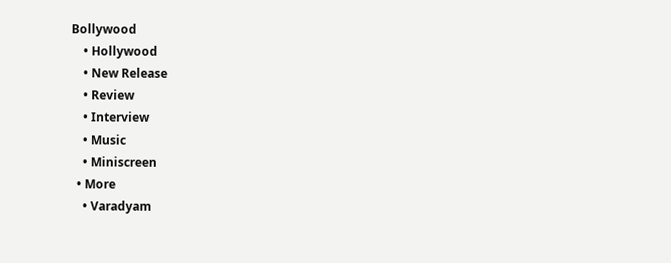Bollywood
    • Hollywood
    • New Release
    • Review
    • Interview
    • Music
    • Miniscreen
  • More
    • Varadyam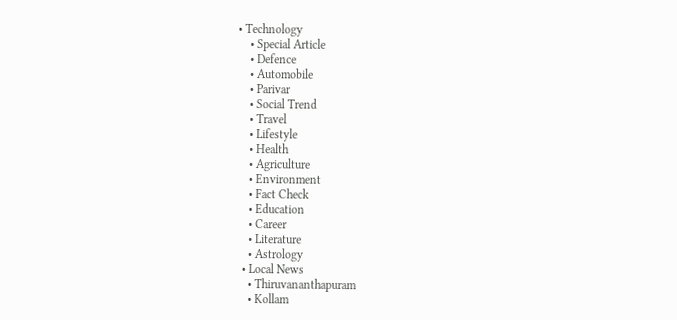• Technology
    • Special Article
    • Defence
    • Automobile
    • Parivar
    • Social Trend
    • Travel
    • Lifestyle
    • Health
    • Agriculture
    • Environment
    • Fact Check
    • Education
    • Career
    • Literature
    • Astrology
  • Local News
    • Thiruvananthapuram
    • Kollam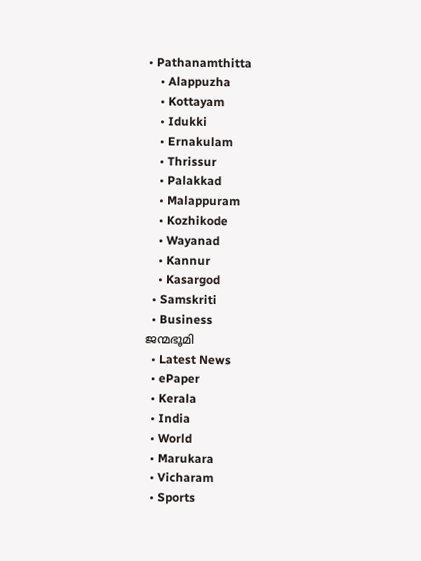• Pathanamthitta
    • Alappuzha
    • Kottayam
    • Idukki
    • Ernakulam
    • Thrissur
    • Palakkad
    • Malappuram
    • Kozhikode
    • Wayanad
    • Kannur
    • Kasargod
  • Samskriti
  • Business
ജന്മഭൂമി
  • Latest News
  • ePaper
  • Kerala
  • India
  • World
  • Marukara
  • Vicharam
  • Sports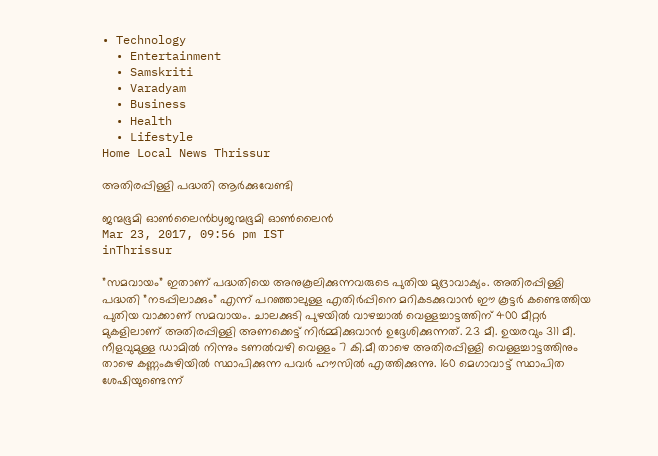• Technology
  • Entertainment
  • Samskriti
  • Varadyam
  • Business
  • Health
  • Lifestyle
Home Local News Thrissur

അതിരപ്പിള്ളി പദ്ധതി ആര്‍ക്കുവേണ്ടി

ജന്മഭൂമി ഓണ്‍ലൈന്‍byജന്മഭൂമി ഓണ്‍ലൈന്‍
Mar 23, 2017, 09:56 pm IST
inThrissur

”സമവായം” ഇതാണ് പദ്ധതിയെ അനുകൂലിക്കുന്നവരുടെ പുതിയ മുദ്രാവാക്യം. അതിരപ്പിള്ളി പദ്ധതി ”നടപ്പിലാക്കും” എന്ന് പറഞ്ഞാലുള്ള എതിര്‍പ്പിനെ മറികടക്കുവാന്‍ ഈ കൂട്ടര്‍ കണ്ടെത്തിയ പുതിയ വാക്കാണ് സമവായം. ചാലക്കുടി പുഴയില്‍ വാഴച്ചാല്‍ വെള്ളച്ചാട്ടത്തിന് 400 മീറ്റര്‍ മുകളിലാണ് അതിരപ്പിള്ളി അണക്കെട്ട് നിര്‍മ്മിക്കുവാന്‍ ഉദ്ദേശിക്കുന്നത്. 23 മീ. ഉയരവും 311 മീ. നീളവുമുള്ള ഡാമില്‍ നിന്നും ടണല്‍വഴി വെള്ളം 7 കി.മീ താഴെ അതിരപ്പിള്ളി വെള്ളച്ചാട്ടത്തിനും താഴെ കണ്ണംകുഴിയില്‍ സ്ഥാപിക്കുന്ന പവര്‍ ഹൗസില്‍ എത്തിക്കുന്നു. 160 മെഗാവാട്ട് സ്ഥാപിത ശേഷിയുണ്ടെന്ന്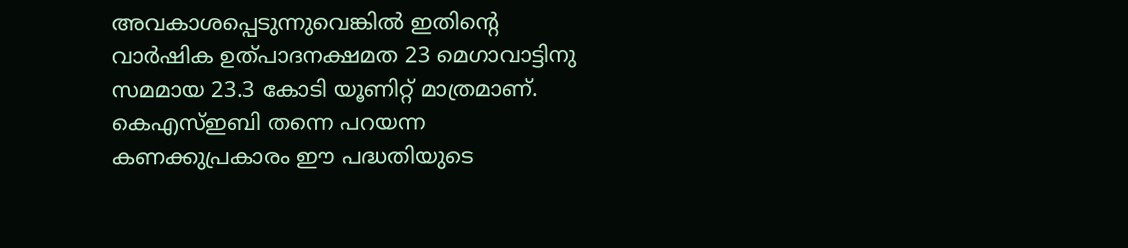അവകാശപ്പെടുന്നുവെങ്കില്‍ ഇതിന്റെ വാര്‍ഷിക ഉത്പാദനക്ഷമത 23 മെഗാവാട്ടിനു സമമായ 23.3 കോടി യൂണിറ്റ് മാത്രമാണ്. കെഎസ്ഇബി തന്നെ പറയന്ന കണക്കുപ്രകാരം ഈ പദ്ധതിയുടെ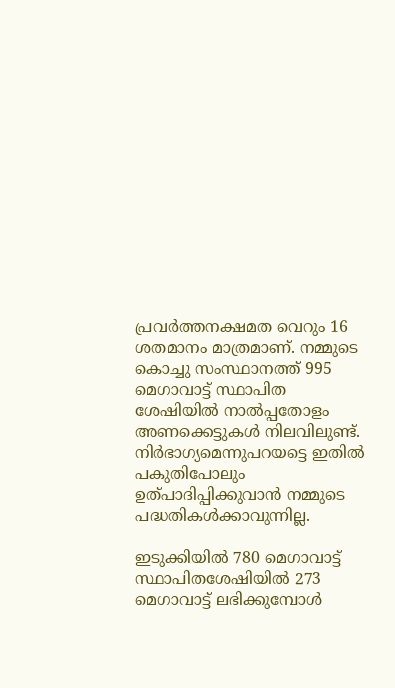പ്രവര്‍ത്തനക്ഷമത വെറും 16 ശതമാനം മാത്രമാണ്. നമ്മുടെ കൊച്ചു സംസ്ഥാനത്ത് 995 മെഗാവാട്ട് സ്ഥാപിത ശേഷിയില്‍ നാല്‍പ്പതോളം അണക്കെട്ടുകള്‍ നിലവിലുണ്ട്. നിര്‍ഭാഗ്യമെന്നുപറയട്ടെ ഇതില്‍ പകുതിപോലും ഉത്പാദിപ്പിക്കുവാന്‍ നമ്മുടെ പദ്ധതികള്‍ക്കാവുന്നില്ല.

ഇടുക്കിയില്‍ 780 മെഗാവാട്ട് സ്ഥാപിതശേഷിയില്‍ 273 മെഗാവാട്ട് ലഭിക്കുമ്പോള്‍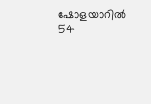ഷോളയാറില്‍ 54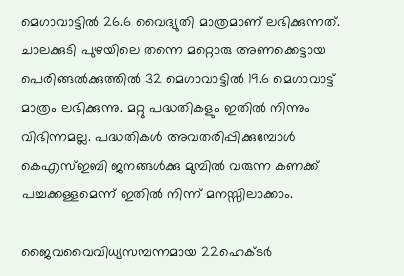മെഗാവാട്ടില്‍ 26.6 വൈദ്യുതി മാത്രമാണ് ലഭിക്കുന്നത്. ചാലക്കുടി പുഴയിലെ തന്നെ മറ്റൊരു അണക്കെട്ടായ പെരിങ്ങല്‍ക്കുത്തില്‍ 32 മെഗാവാട്ടില്‍ 19.6 മെഗാവാട്ട് മാത്രം ലഭിക്കുന്നു. മറ്റു പദ്ധതികളും ഇതില്‍ നിന്നും വിഭിന്നമല്ല. പദ്ധതികള്‍ അവതരിപ്പിക്കുമ്പോള്‍ കെഎസ്ഇബി ജനങ്ങള്‍ക്കു മുമ്പില്‍ വരുന്ന കണക്ക് പച്ചക്കള്ളമെന്ന് ഇതില്‍ നിന്ന് മനസ്സിലാക്കാം.

ജൈവവൈവിധ്യസമ്പന്നമായ 22ഹെക്ടര്‍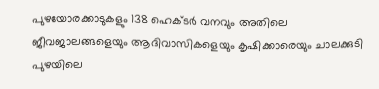പുഴയോരക്കാടുകളും 138 ഹെക്ടര്‍ വനവും അതിലെ ജീവജാലങ്ങളെയും ആദിവാസികളെയും കൃഷിക്കാരെയും ചാലക്കുടി പുഴയിലെ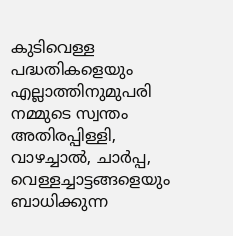കുടിവെള്ള പദ്ധതികളെയും എല്ലാത്തിനുമുപരി നമ്മുടെ സ്വന്തം അതിരപ്പിള്ളി, വാഴച്ചാല്‍, ചാര്‍പ്പ, വെള്ളച്ചാട്ടങ്ങളെയും ബാധിക്കുന്ന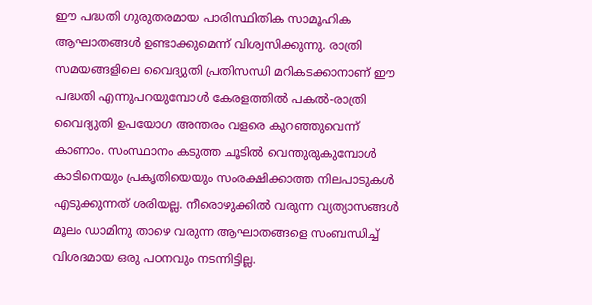ഈ പദ്ധതി ഗുരുതരമായ പാരിസ്ഥിതിക സാമൂഹിക ആഘാതങ്ങള്‍ ഉണ്ടാക്കുമെന്ന് വിശ്വസിക്കുന്നു. രാത്രി സമയങ്ങളിലെ വൈദ്യുതി പ്രതിസന്ധി മറികടക്കാനാണ് ഈ പദ്ധതി എന്നുപറയുമ്പോള്‍ കേരളത്തില്‍ പകല്‍-രാത്രി വൈദ്യുതി ഉപയോഗ അന്തരം വളരെ കുറഞ്ഞുവെന്ന് കാണാം. സംസ്ഥാനം കടുത്ത ചൂടില്‍ വെന്തുരുകുമ്പോള്‍ കാടിനെയും പ്രകൃതിയെയും സംരക്ഷിക്കാത്ത നിലപാടുകള്‍ എടുക്കുന്നത് ശരിയല്ല. നീരൊഴുക്കില്‍ വരുന്ന വ്യത്യാസങ്ങള്‍ മൂലം ഡാമിനു താഴെ വരുന്ന ആഘാതങ്ങളെ സംബന്ധിച്ച് വിശദമായ ഒരു പഠനവും നടന്നിട്ടില്ല.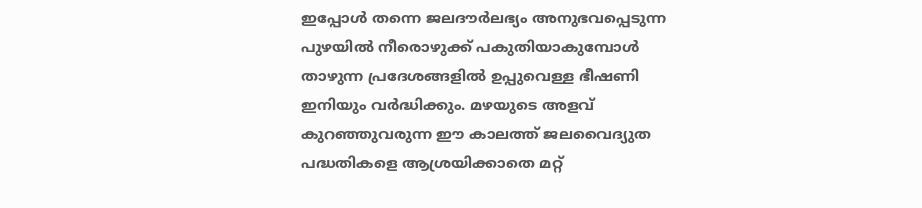ഇപ്പോള്‍ തന്നെ ജലദൗര്‍ലഭ്യം അനുഭവപ്പെടുന്ന പുഴയില്‍ നീരൊഴുക്ക് പകുതിയാകുമ്പോള്‍ താഴുന്ന പ്രദേശങ്ങളില്‍ ഉപ്പുവെള്ള ഭീഷണി ഇനിയും വര്‍ദ്ധിക്കും. മഴയുടെ അളവ് കുറഞ്ഞുവരുന്ന ഈ കാലത്ത് ജലവൈദ്യുത പദ്ധതികളെ ആശ്രയിക്കാതെ മറ്റ്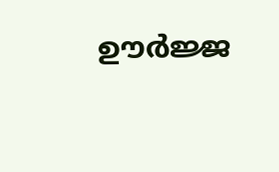ഊര്‍ജ്ജ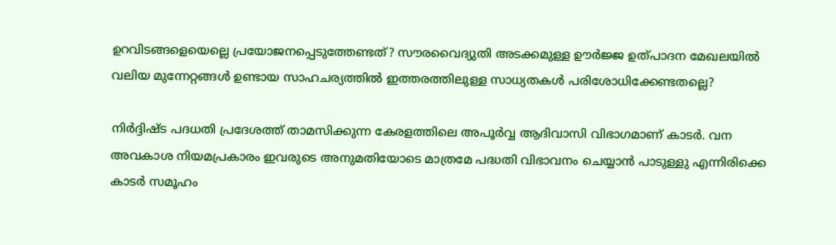ഉറവിടങ്ങളെയെല്ലെ പ്രയോജനപ്പെടുത്തേണ്ടത്? സൗരവൈദ്യുതി അടക്കമുള്ള ഊര്‍ജ്ജ ഉത്പാദന മേഖലയില്‍ വലിയ മുന്നേറ്റങ്ങള്‍ ഉണ്ടായ സാഹചര്യത്തില്‍ ഇത്തരത്തിലുള്ള സാധ്യതകള്‍ പരിശോധിക്കേണ്ടതല്ലെ?

നിര്‍ദ്ദിഷ്ട പദധതി പ്രദേശത്ത് താമസിക്കുന്ന കേരളത്തിലെ അപൂര്‍വ്വ ആദിവാസി വിഭാഗമാണ് കാടര്‍. വന അവകാശ നിയമപ്രകാരം ഇവരുടെ അനുമതിയോടെ മാത്രമേ പദ്ധതി വിഭാവനം ചെയ്യാന്‍ പാടുള്ളു എന്നിരിക്കെ കാടര്‍ സമൂഹം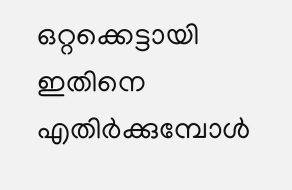ഒറ്റക്കെട്ടായി ഇതിനെ എതിര്‍ക്കുമ്പോള്‍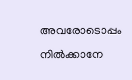അവരോടൊപ്പം നില്‍ക്കാനേ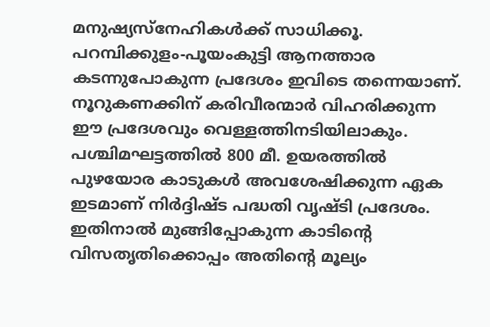മനുഷ്യസ്‌നേഹികള്‍ക്ക് സാധിക്കൂ. പറമ്പിക്കുളം-പൂയംകുട്ടി ആനത്താര കടന്നുപോകുന്ന പ്രദേശം ഇവിടെ തന്നെയാണ്. നൂറുകണക്കിന് കരിവീരന്മാര്‍ വിഹരിക്കുന്ന ഈ പ്രദേശവും വെള്ളത്തിനടിയിലാകും. പശ്ചിമഘട്ടത്തില്‍ 800 മീ. ഉയരത്തില്‍ പുഴയോര കാടുകള്‍ അവശേഷിക്കുന്ന ഏക ഇടമാണ് നിര്‍ദ്ദിഷ്ട പദ്ധതി വൃഷ്ടി പ്രദേശം. ഇതിനാല്‍ മുങ്ങിപ്പോകുന്ന കാടിന്റെ വിസതൃതിക്കൊപ്പം അതിന്റെ മൂല്യം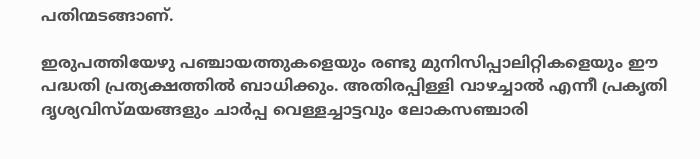പതിന്മടങ്ങാണ്.

ഇരുപത്തിയേഴു പഞ്ചായത്തുകളെയും രണ്ടു മുനിസിപ്പാലിറ്റികളെയും ഈ പദ്ധതി പ്രത്യക്ഷത്തില്‍ ബാധിക്കും. അതിരപ്പിള്ളി വാഴച്ചാല്‍ എന്നീ പ്രകൃതി ദൃശ്യവിസ്മയങ്ങളും ചാര്‍പ്പ വെള്ളച്ചാട്ടവും ലോകസഞ്ചാരി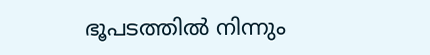ഭൂപടത്തില്‍ നിന്നും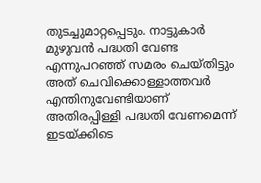തുടച്ചുമാറ്റപ്പെടും. നാട്ടുകാര്‍ മുഴുവന്‍ പദ്ധതി വേണ്ട എന്നുപറഞ്ഞ് സമരം ചെയ്തിട്ടും അത് ചെവിക്കൊള്ളാത്തവര്‍ എന്തിനുവേണ്ടിയാണ് അതിരപ്പിള്ളി പദ്ധതി വേണമെന്ന് ഇടയ്‌ക്കിടെ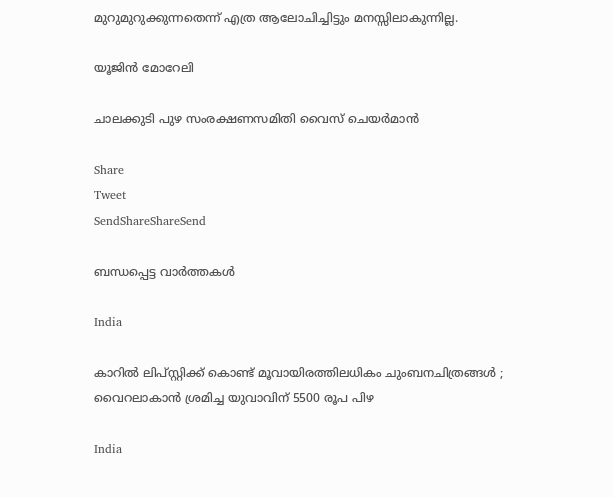മുറുമുറുക്കുന്നതെന്ന് എത്ര ആലോചിച്ചിട്ടും മനസ്സിലാകുന്നില്ല.

യൂജിന്‍ മോറേലി

ചാലക്കുടി പുഴ സംരക്ഷണസമിതി വൈസ് ചെയര്‍മാന്‍

Share
Tweet
SendShareShareSend

ബന്ധപ്പെട്ട വാര്‍ത്തകള്‍

India

കാറിൽ ലിപ്സ്റ്റിക്ക് കൊണ്ട് മൂവായിരത്തിലധികം ചുംബനചിത്രങ്ങൾ ; വൈറലാകാൻ ശ്രമിച്ച യുവാവിന് 5500 രൂപ പിഴ

India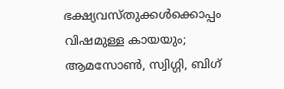ഭക്ഷ്യവസ്തുക്കൾക്കൊപ്പം വിഷമുള്ള കായയും; ആമസോൺ, സ്വിഗ്ഗി, ബിഗ്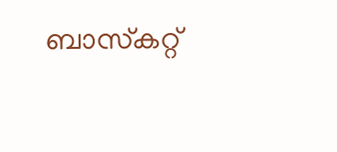ബാസ്‌കറ്റ്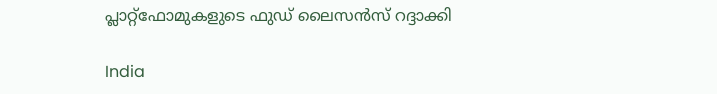പ്ലാറ്റ്‌ഫോമുകളുടെ ഫുഡ് ലൈസൻസ് റദ്ദാക്കി

India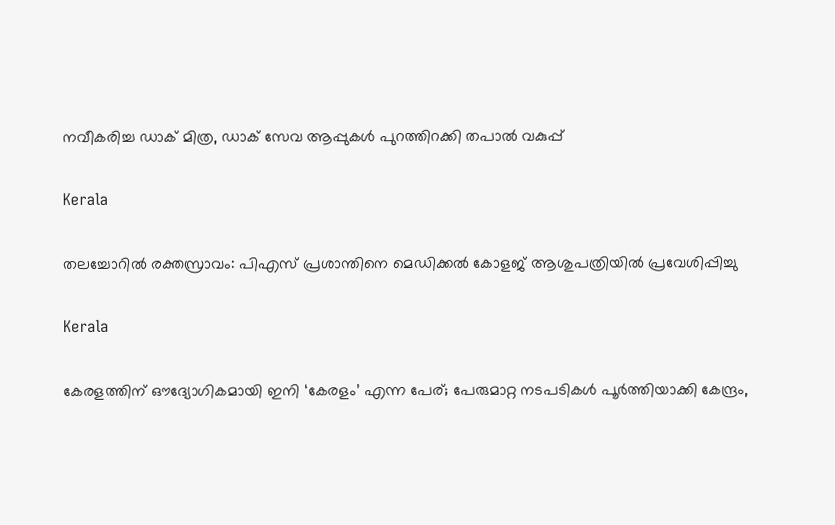നവീകരിച്ച ഡാക് മിത്ര, ഡാക് സേവ ആപ്പുകള്‍ പുറത്തിറക്കി തപാല്‍ വകുപ്പ്

Kerala

തലച്ചോറിൽ രക്തസ്രാവം: പിഎസ് പ്രശാന്തിനെ മെഡിക്കല്‍ കോളജ് ആശുപത്രിയില്‍ പ്രവേശിപ്പിച്ചു

Kerala

കേരളത്തിന് ഔദ്യോഗികമായി ഇനി ‘കേരളം’ എന്ന പേര്; പേരുമാറ്റ നടപടികൾ പൂർത്തിയാക്കി കേന്ദ്രം,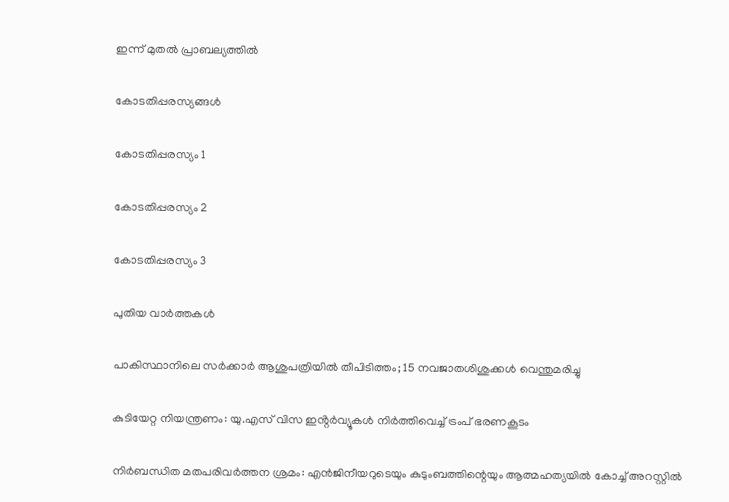ഇന്ന് മുതൽ പ്രാബല്യത്തിൽ

കോടതിപ്പരസ്യങ്ങള്‍

കോടതിപ്പരസ്യം 1

കോടതിപ്പരസ്യം 2

കോടതിപ്പരസ്യം 3

പുതിയ വാര്‍ത്തകള്‍

പാകിസ്ഥാനിലെ സര്‍ക്കാര്‍ ആശുപത്രിയില്‍ തീപിടിത്തം; 15 നവജാതശിശുക്കള്‍ വെന്തുമരിച്ചു

കുടിയേറ്റ നിയന്ത്രണം: യു.എസ് വിസ ഇൻ്റർവ്യൂകൾ നിർത്തിവെച്ച് ട്രംപ് ഭരണകൂടം

നിര്‍ബന്ധിത മതപരിവര്‍ത്തന ശ്രമം: എന്‍ജിനീയറുടെയും കുടുംബത്തിന്റെയും ആത്മഹത്യയില്‍ കോച്ച് അറസ്റ്റില്‍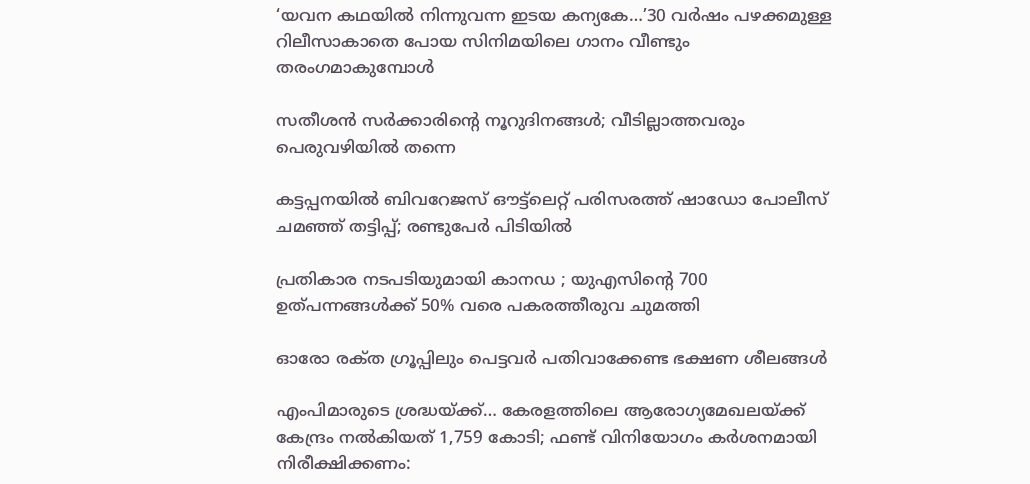‘യവന കഥയിൽ നിന്നുവന്ന ഇടയ കന്യകേ…’30 വർഷം പഴക്കമുള്ള റിലീസാകാതെ പോയ സിനിമയിലെ ഗാനം വീണ്ടും തരംഗമാകുമ്പോള്‍

സതീശന്‍ സര്‍ക്കാരിന്റെ നൂറുദിനങ്ങള്‍; വീടില്ലാത്തവരും പെരുവഴിയില്‍ തന്നെ

കട്ടപ്പനയിൽ ബിവറേജസ് ഔട്ട്‌ലെറ്റ് പരിസരത്ത് ഷാഡോ പോലീസ് ചമഞ്ഞ് തട്ടിപ്പ്; രണ്ടുപേർ പിടിയിൽ

പ്രതികാര നടപടിയുമായി കാനഡ ; യുഎസിന്റെ 700 ഉത്പന്നങ്ങൾക്ക് 50% വരെ പകരത്തീരുവ ചുമത്തി

ഓരോ രക്‌ത ഗ്രൂപ്പിലും പെട്ടവർ പതിവാക്കേണ്ട ഭക്ഷണ ശീലങ്ങൾ

എംപിമാരുടെ ശ്രദ്ധയ്‌ക്ക്… കേരളത്തിലെ ആരോഗ്യമേഖലയ്‌ക്ക് കേന്ദ്രം നൽകിയത് 1,759 കോടി; ഫണ്ട് വിനിയോഗം കർശനമായി നിരീക്ഷിക്കണം: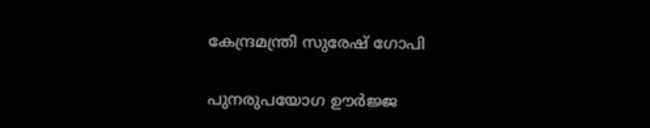കേന്ദ്രമന്ത്രി സുരേഷ് ഗോപി

പുനരുപയോഗ ഊര്‍ജ്ജ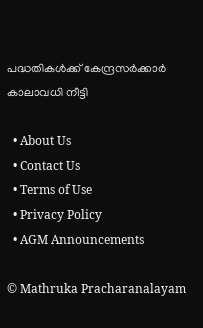പദ്ധതികള്‍ക്ക് കേന്ദ്രസര്‍ക്കാര്‍ കാലാവധി നീട്ടി

  • About Us
  • Contact Us
  • Terms of Use
  • Privacy Policy
  • AGM Announcements

© Mathruka Pracharanalayam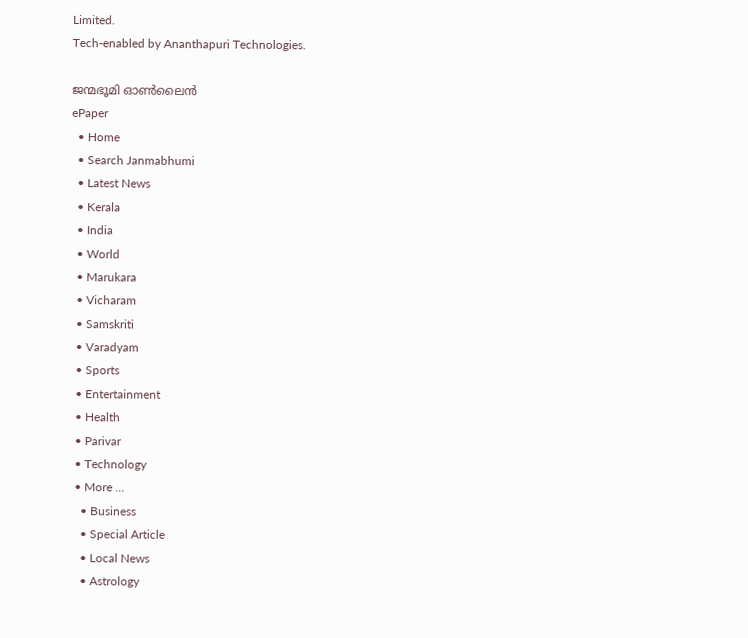Limited.
Tech-enabled by Ananthapuri Technologies.

ജന്മഭൂമി ഓണ്‍ലൈന്‍
ePaper
  • Home
  • Search Janmabhumi
  • Latest News
  • Kerala
  • India
  • World
  • Marukara
  • Vicharam
  • Samskriti
  • Varadyam
  • Sports
  • Entertainment
  • Health
  • Parivar
  • Technology
  • More …
    • Business
    • Special Article
    • Local News
    • Astrology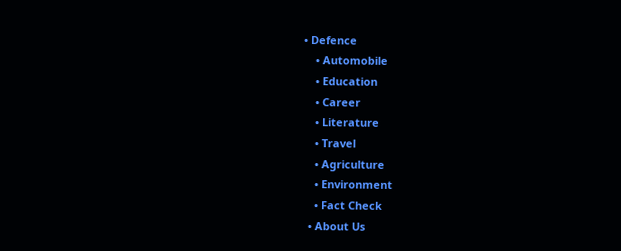• Defence
    • Automobile
    • Education
    • Career
    • Literature
    • Travel
    • Agriculture
    • Environment
    • Fact Check
  • About Us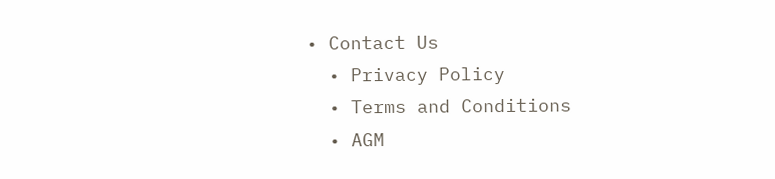• Contact Us
  • Privacy Policy
  • Terms and Conditions
  • AGM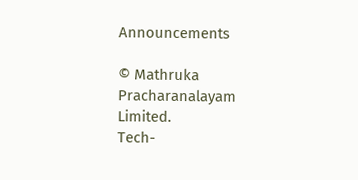Announcements

© Mathruka Pracharanalayam Limited.
Tech-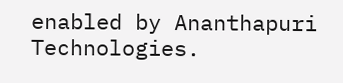enabled by Ananthapuri Technologies.